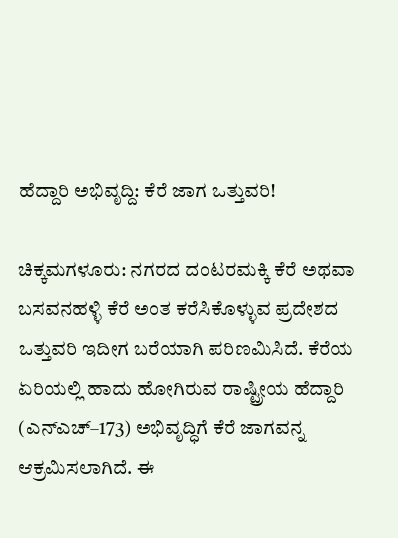ಹೆದ್ದಾರಿ ಅಭಿವೃದ್ದಿ: ಕೆರೆ ಜಾಗ ಒತ್ತುವರಿ!

ಚಿಕ್ಕಮಗಳೂರು: ನಗರದ ದಂಟರಮಕ್ಕಿ ಕೆರೆ ಅಥವಾ ಬಸವನಹಳ್ಳಿ ಕೆರೆ ಅಂತ ಕರೆಸಿಕೊಳ್ಳುವ ಪ್ರದೇಶದ ಒತ್ತುವರಿ ಇದೀಗ ಬರೆಯಾಗಿ ಪರಿಣಮಿಸಿದೆ. ಕೆರೆಯ ಏರಿಯಲ್ಲಿ ಹಾದು ಹೋಗಿರುವ ರಾಷ್ಟ್ರೀಯ ಹೆದ್ದಾರಿ (ಎನ್ಎಚ್–173) ಅಭಿವೃದ್ಧಿಗೆ ಕೆರೆ ಜಾಗವನ್ನ ಆಕ್ರಮಿಸಲಾಗಿದೆ. ಈ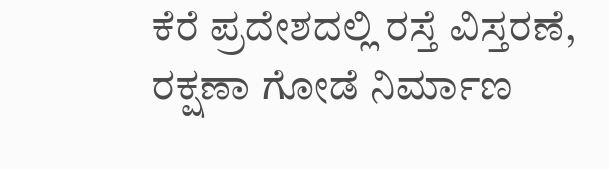ಕೆರೆ ಪ್ರದೇಶದಲ್ಲಿ ರಸ್ತೆ ವಿಸ್ತರಣೆ, ರಕ್ಷಣಾ ಗೋಡೆ ನಿರ್ಮಾಣ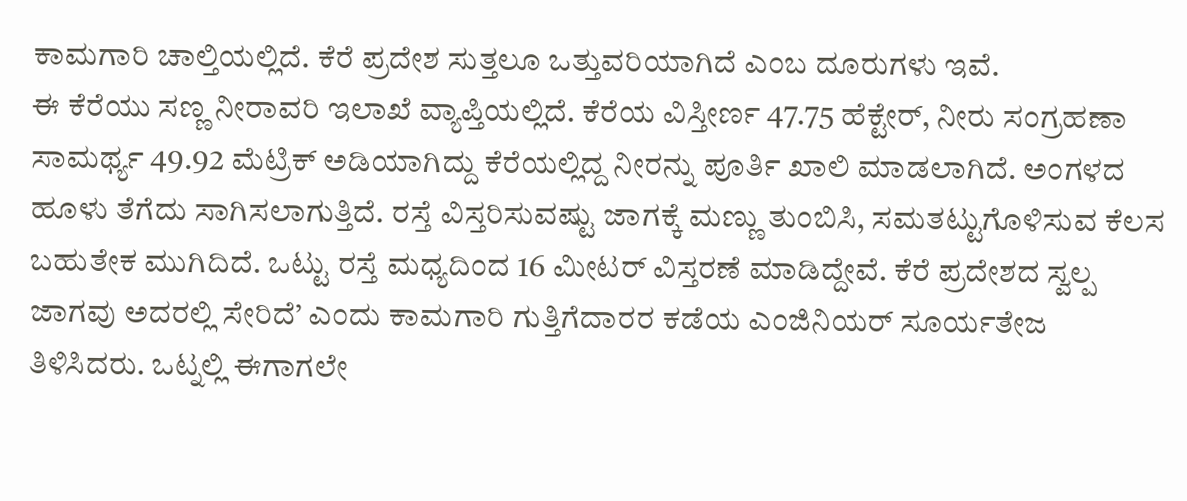ಕಾಮಗಾರಿ ಚಾಲ್ತಿಯಲ್ಲಿದೆ. ಕೆರೆ ಪ್ರದೇಶ ಸುತ್ತಲೂ ಒತ್ತುವರಿಯಾಗಿದೆ ಎಂಬ ದೂರುಗಳು ಇವೆ.
ಈ ಕೆರೆಯು ಸಣ್ಣ ನೀರಾವರಿ ಇಲಾಖೆ ವ್ಯಾಪ್ತಿಯಲ್ಲಿದೆ. ಕೆರೆಯ ವಿಸ್ತೀರ್ಣ 47.75 ಹೆಕ್ಟೇರ್, ನೀರು ಸಂಗ್ರಹಣಾ ಸಾಮರ್ಥ್ಯ 49.92 ಮೆಟ್ರಿಕ್ ಅಡಿಯಾಗಿದ್ದು ಕೆರೆಯಲ್ಲಿದ್ದ ನೀರನ್ನು ಪೂರ್ತಿ ಖಾಲಿ ಮಾಡಲಾಗಿದೆ. ಅಂಗಳದ ಹೂಳು ತೆಗೆದು ಸಾಗಿಸಲಾಗುತ್ತಿದೆ. ರಸ್ತೆ ವಿಸ್ತರಿಸುವಷ್ಟು ಜಾಗಕ್ಕೆ ಮಣ್ಣು ತುಂಬಿಸಿ, ಸಮತಟ್ಟುಗೊಳಿಸುವ ಕೆಲಸ ಬಹುತೇಕ ಮುಗಿದಿದೆ. ಒಟ್ಟು ರಸ್ತೆ ಮಧ್ಯದಿಂದ 16 ಮೀಟರ್ ವಿಸ್ತರಣೆ ಮಾಡಿದ್ದೇವೆ. ಕೆರೆ ಪ್ರದೇಶದ ಸ್ವಲ್ಪ ಜಾಗವು ಅದರಲ್ಲಿ ಸೇರಿದೆ’ ಎಂದು ಕಾಮಗಾರಿ ಗುತ್ತಿಗೆದಾರರ ಕಡೆಯ ಎಂಜಿನಿಯರ್ ಸೂರ್ಯತೇಜ ತಿಳಿಸಿದರು. ಒಟ್ನಲ್ಲಿ ಈಗಾಗಲೇ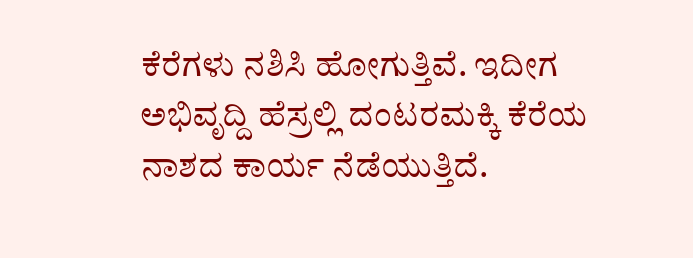ಕೆರೆಗಳು ನಶಿಸಿ ಹೋಗುತ್ತಿವೆ. ಇದೀಗ ಅಭಿವೃದ್ದಿ ಹೆಸ್ರಲ್ಲಿ ದಂಟರಮಕ್ಕಿ ಕೆರೆಯ ನಾಶದ ಕಾರ್ಯ ನೆಡೆಯುತ್ತಿದೆ.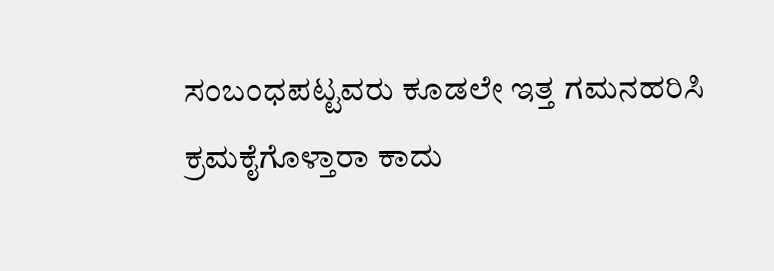ಸಂಬಂಧಪಟ್ಟವರು ಕೂಡಲೇ ಇತ್ತ ಗಮನಹರಿಸಿ ಕ್ರಮಕೈಗೊಳ್ತಾರಾ ಕಾದು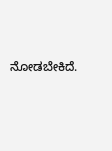ನೋಡಬೇಕಿದೆ.